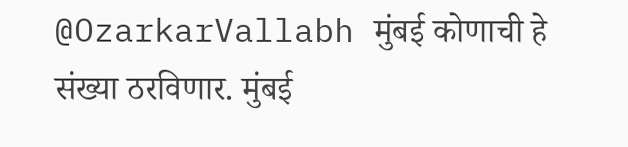@OzarkarVallabh मुंबई कोणाची हे संख्या ठरविणार. मुंबई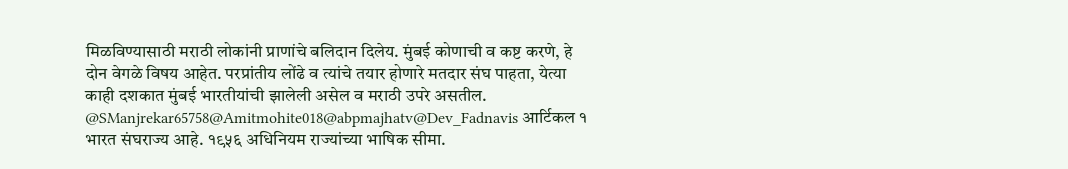मिळविण्यासाठी मराठी लोकांनी प्राणांचे बलिदान दिलेय. मुंबई कोणाची व कष्ट करणे, हे दोन वेगळे विषय आहेत. परप्रांतीय लोंढे व त्यांचे तयार होणारे मतदार संघ पाहता, येत्या काही दशकात मुंबई भारतीयांची झालेली असेल व मराठी उपरे असतील.
@SManjrekar65758@Amitmohite018@abpmajhatv@Dev_Fadnavis आर्टिकल १ भारत संघराज्य आहे. १९५६ अधिनियम राज्यांच्या भाषिक सीमा.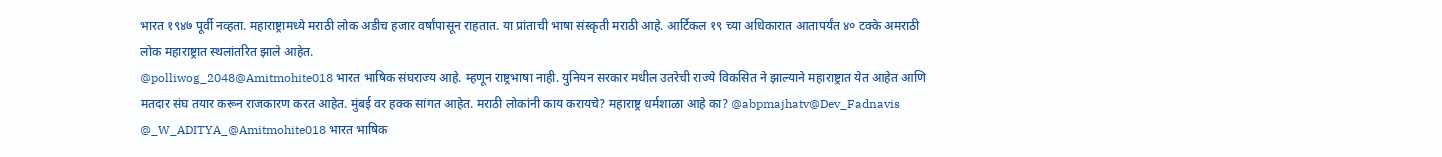भारत १९४७ पूर्वी नव्हता. महाराष्ट्रामध्ये मराठी लोक अडीच हजार वर्षांपासून राहतात. या प्रांताची भाषा संस्कृती मराठी आहे. आर्टिकल १९ च्या अधिकारात आतापर्यंत ४० टक्के अमराठी लोक महाराष्ट्रात स्थलांतरित झाले आहेत.
@polliwog_2048@Amitmohite018 भारत भाषिक संघराज्य आहे. म्हणून राष्ट्रभाषा नाही. युनियन सरकार मधील उतरेची राज्ये विकसित ने झाल्याने महाराष्ट्रात येत आहेत आणि मतदार संघ तयार करून राजकारण करत आहेत. मुंबई वर हक्क सांगत आहेत. मराठी लोकांनी काय करायचे? महाराष्ट्र धर्मशाळा आहे का? @abpmajhatv@Dev_Fadnavis
@_W_ADITYA_@Amitmohite018 भारत भाषिक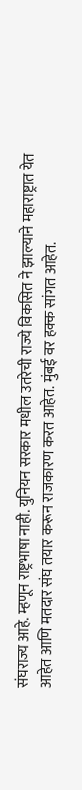संघराज्य आहे. म्हणून राष्ट्रभाषा नाही. युनियन सरकार मधील उतरेची राज्ये विकसित ने झाल्याने महाराष्ट्रात येत आहेत आणि मतदार संघ तयार करून राजकारण करत आहेत. मुंबई वर हक्क सांगत आहेत.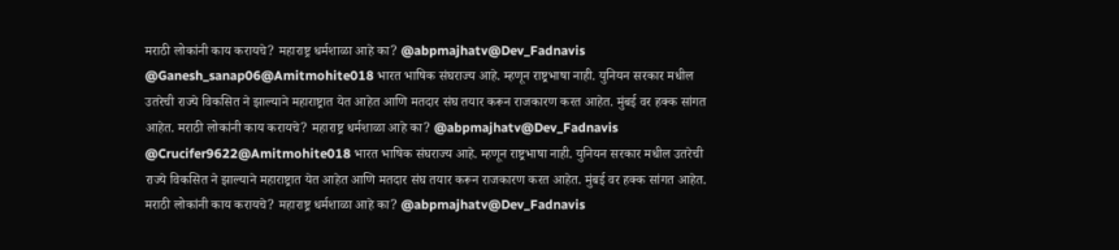मराठी लोकांनी काय करायचे? महाराष्ट्र धर्मशाळा आहे का? @abpmajhatv@Dev_Fadnavis
@Ganesh_sanap06@Amitmohite018 भारत भाषिक संघराज्य आहे. म्हणून राष्ट्रभाषा नाही. युनियन सरकार मधील उतरेची राज्ये विकसित ने झाल्याने महाराष्ट्रात येत आहेत आणि मतदार संघ तयार करून राजकारण करत आहेत. मुंबई वर हक्क सांगत आहेत. मराठी लोकांनी काय करायचे? महाराष्ट्र धर्मशाळा आहे का? @abpmajhatv@Dev_Fadnavis
@Crucifer9622@Amitmohite018 भारत भाषिक संघराज्य आहे. म्हणून राष्ट्रभाषा नाही. युनियन सरकार मधील उतरेची राज्ये विकसित ने झाल्याने महाराष्ट्रात येत आहेत आणि मतदार संघ तयार करून राजकारण करत आहेत. मुंबई वर हक्क सांगत आहेत. मराठी लोकांनी काय करायचे? महाराष्ट्र धर्मशाळा आहे का? @abpmajhatv@Dev_Fadnavis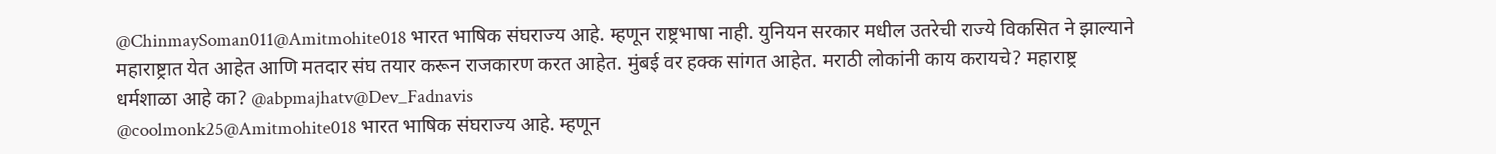@ChinmaySoman011@Amitmohite018 भारत भाषिक संघराज्य आहे. म्हणून राष्ट्रभाषा नाही. युनियन सरकार मधील उतरेची राज्ये विकसित ने झाल्याने महाराष्ट्रात येत आहेत आणि मतदार संघ तयार करून राजकारण करत आहेत. मुंबई वर हक्क सांगत आहेत. मराठी लोकांनी काय करायचे? महाराष्ट्र धर्मशाळा आहे का? @abpmajhatv@Dev_Fadnavis
@coolmonk25@Amitmohite018 भारत भाषिक संघराज्य आहे. म्हणून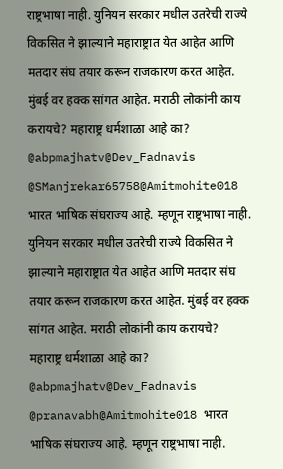राष्ट्रभाषा नाही. युनियन सरकार मधील उतरेची राज्ये विकसित ने झाल्याने महाराष्ट्रात येत आहेत आणि मतदार संघ तयार करून राजकारण करत आहेत. मुंबई वर हक्क सांगत आहेत. मराठी लोकांनी काय करायचे? महाराष्ट्र धर्मशाळा आहे का? @abpmajhatv@Dev_Fadnavis
@SManjrekar65758@Amitmohite018 भारत भाषिक संघराज्य आहे. म्हणून राष्ट्रभाषा नाही. युनियन सरकार मधील उतरेची राज्ये विकसित ने झाल्याने महाराष्ट्रात येत आहेत आणि मतदार संघ तयार करून राजकारण करत आहेत. मुंबई वर हक्क सांगत आहेत. मराठी लोकांनी काय करायचे? महाराष्ट्र धर्मशाळा आहे का? @abpmajhatv@Dev_Fadnavis
@pranavabh@Amitmohite018 भारत भाषिक संघराज्य आहे. म्हणून राष्ट्रभाषा नाही.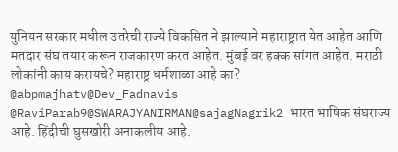युनियन सरकार मधील उतरेची राज्ये विकसित ने झाल्याने महाराष्ट्रात येत आहेत आणि मतदार संघ तयार करून राजकारण करत आहेत. मुंबई वर हक्क सांगत आहेत. मराठी लोकांनी काय करायचे? महाराष्ट्र धर्मशाळा आहे का? @abpmajhatv@Dev_Fadnavis
@RaviParab9@SWARAJYANIRMAN@sajagNagrik2 भारत भाषिक संघराज्य आहे. हिंदीची घुसखोरी अनाकलीय आहे.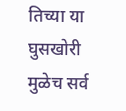तिच्या या घुसखोरी मुळेच सर्व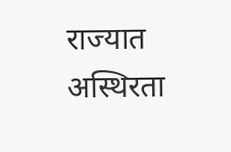राज्यात अस्थिरता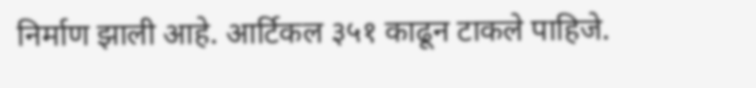निर्माण झाली आहे. आर्टिकल ३५१ काढून टाकले पाहिजे.